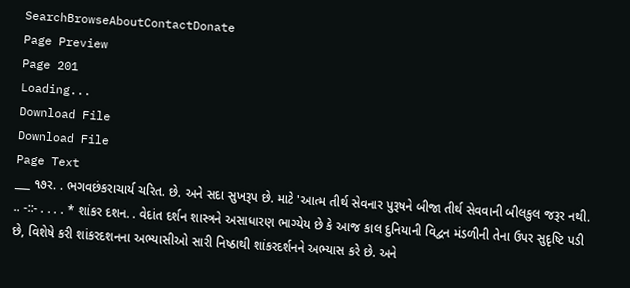SearchBrowseAboutContactDonate
Page Preview
Page 201
Loading...
Download File
Download File
Page Text
___ ૧૭ર. . ભગવછંકરાચાર્ય ચરિત. છે. અને સદા સુખરૂપ છે. માટે 'આત્મ તીર્થ સેવનાર પુરૂષને બીજા તીર્થ સેવવાની બીલકુલ જરૂર નથી. .. -::- . . . . * શાંકર દશન. . વેદાંત દર્શન શાસ્ત્રને અસાધારણ ભાગ્યેય છે કે આજ કાલ દુનિયાની વિદ્વન મંડળીની તેના ઉપર સુદૃષ્ટિ પડી છે, વિશેષે કરી શાંકરદશનના અભ્યાસીઓ સારી નિષ્ઠાથી શાંકરદર્શનને અભ્યાસ કરે છે. અને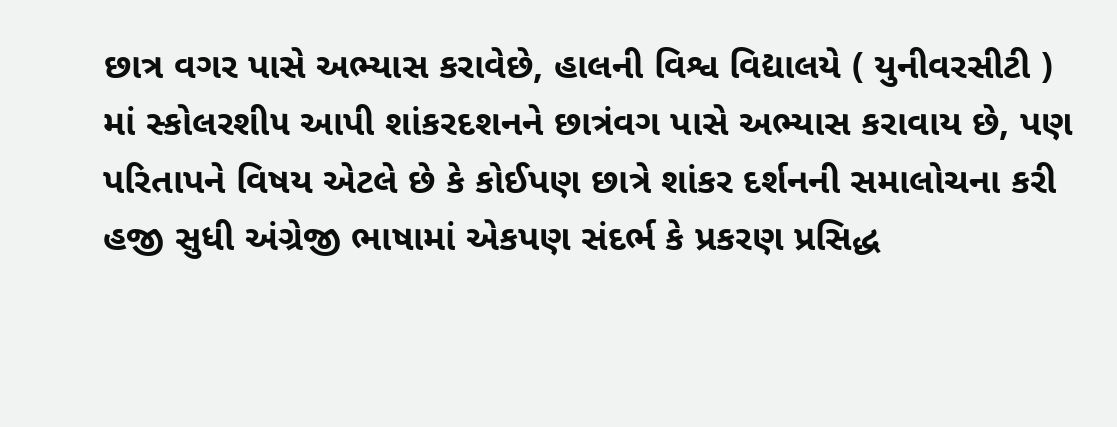છાત્ર વગર પાસે અભ્યાસ કરાવેછે, હાલની વિશ્વ વિદ્યાલયે ( યુનીવરસીટી ) માં સ્કોલરશી૫ આપી શાંકરદશનને છાત્રંવગ પાસે અભ્યાસ કરાવાય છે, પણ પરિતાપને વિષય એટલે છે કે કોઈપણ છાત્રે શાંકર દર્શનની સમાલોચના કરી હજી સુધી અંગ્રેજી ભાષામાં એકપણ સંદર્ભ કે પ્રકરણ પ્રસિદ્ધ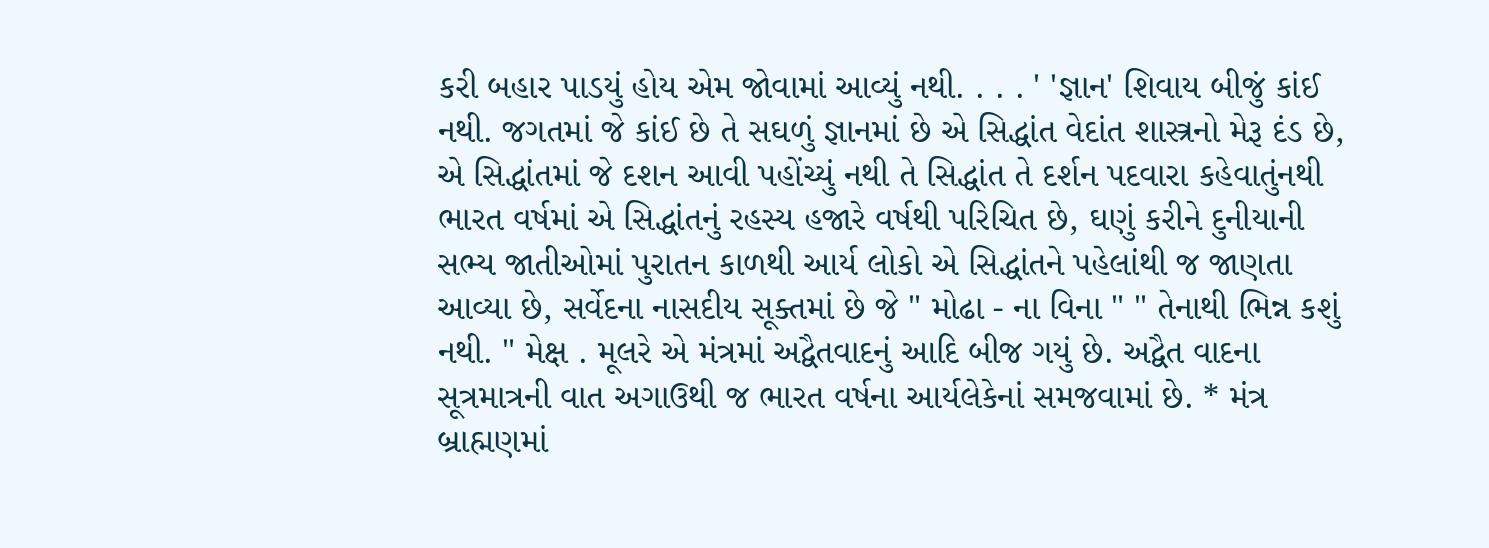કરી બહાર પાડયું હોય એમ જોવામાં આવ્યું નથી. . . . ' 'જ્ઞાન' શિવાય બીજું કાંઈ નથી. જગતમાં જે કાંઈ છે તે સઘળું જ્ઞાનમાં છે એ સિદ્ધાંત વેદાંત શાસ્ત્રનો મેરૂ દંડ છે, એ સિદ્ધાંતમાં જે દશન આવી પહોંચ્યું નથી તે સિદ્ધાંત તે દર્શન પદવારા કહેવાતુંનથી ભારત વર્ષમાં એ સિદ્ધાંતનું રહસ્ય હજારે વર્ષથી પરિચિત છે, ઘણું કરીને દુનીયાની સભ્ય જાતીઓમાં પુરાતન કાળથી આર્ય લોકો એ સિદ્ધાંતને પહેલાંથી જ જાણતા આવ્યા છે, સર્વેદના નાસદીય સૂક્તમાં છે જે " મોઢા - ના વિના " " તેનાથી ભિન્ન કશું નથી. " મેક્ષ . મૂલરે એ મંત્રમાં અદ્વૈતવાદનું આદિ બીજ ગયું છે. અદ્વૈત વાદના સૂત્રમાત્રની વાત અગાઉથી જ ભારત વર્ષના આર્યલેકેનાં સમજવામાં છે. * મંત્ર બ્રાહ્મણમાં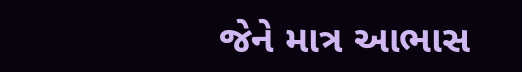જેને માત્ર આભાસ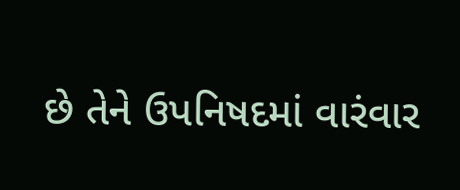છે તેને ઉપનિષદમાં વારંવાર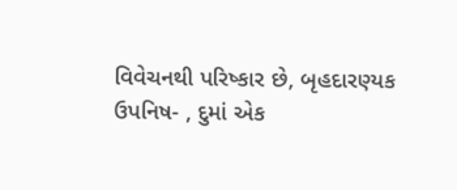વિવેચનથી પરિષ્કાર છે, બૃહદારણ્યક ઉપનિષ- , દુમાં એક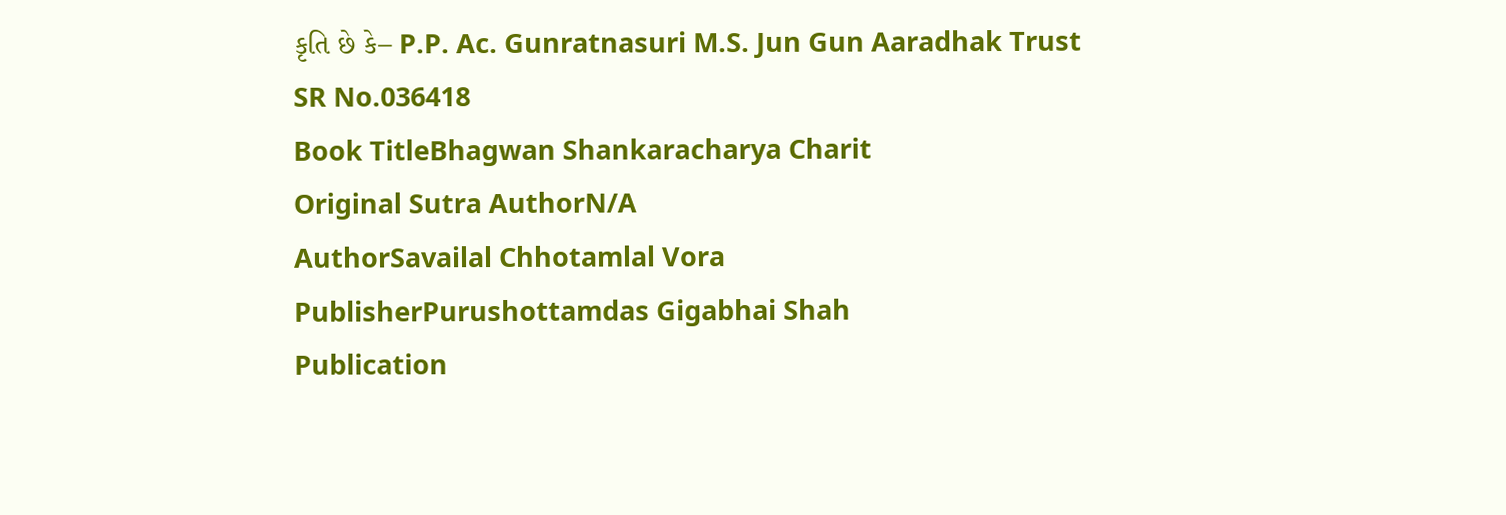કૃતિ છે કે– P.P. Ac. Gunratnasuri M.S. Jun Gun Aaradhak Trust
SR No.036418
Book TitleBhagwan Shankaracharya Charit
Original Sutra AuthorN/A
AuthorSavailal Chhotamlal Vora
PublisherPurushottamdas Gigabhai Shah
Publication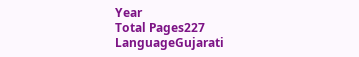Year
Total Pages227
LanguageGujarati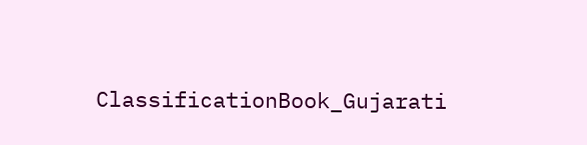ClassificationBook_Gujarati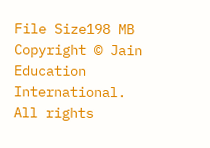File Size198 MB
Copyright © Jain Education International. All rights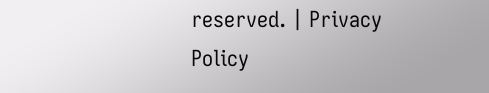reserved. | Privacy Policy